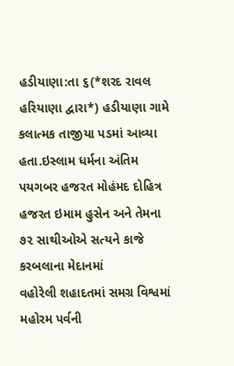હડીયાણા:તા ૬(*શરદ રાવલ હરિયાણા દ્વારા*) હડીયાણા ગામે કલાત્મક તાજીયા પડમાં આવ્યા હતા.ઇસ્લામ ધર્મના અંતિમ પયગબર હજરત મોહંમદ દોહિત્ર હજરત ઇમામ હુસેન અને તેમના ૭૨ સાથીઓએ સત્યને કાજે કરબલાના મેદાનમાં
વહોરેલી શહાદતમાં સમગ્ર વિશ્વમાં મહોરમ પર્વની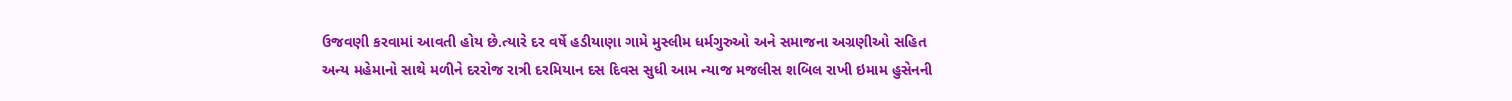ઉજવણી કરવામાં આવતી હોય છે.ત્યારે દર વર્ષે હડીયાણા ગામે મુસ્લીમ ધર્મગુરુઓ અને સમાજના અગ્રણીઓ સહિત અન્ય મહેમાનો સાથે મળીને દરરોજ રાત્રી દરમિયાન દસ દિવસ સુધી આમ ન્યાજ મજલીસ શબિલ રાખી ઇમામ હુસેનની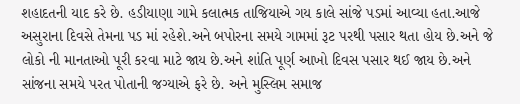શહાદતની યાદ કરે છે. હડીયાણા ગામે કલાત્મક તાજિયાએ ગય કાલે સાંજે પડમાં આવ્યા હતા.આજે અસુરાના દિવસે તેમના પડ માં રહેશે.અને બપોરના સમયે ગામમાં રૂટ પરથી પસાર થતા હોય છે.અને જે લોકો ની માનતાઓ પૂરી કરવા માટે જાય છે.અને શાંતિ પૂર્ણ આખો દિવસ પસાર થઈ જાય છે.અને સાંજના સમયે પરત પોતાની જગ્યાએ ફરે છે. અને મુસ્લિમ સમાજ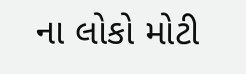ના લોકો મોટી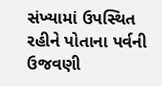સંખ્યામાં ઉપસ્થિત રહીને પોતાના પર્વની ઉજવણી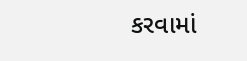કરવામાં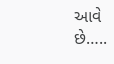આવે છે…..